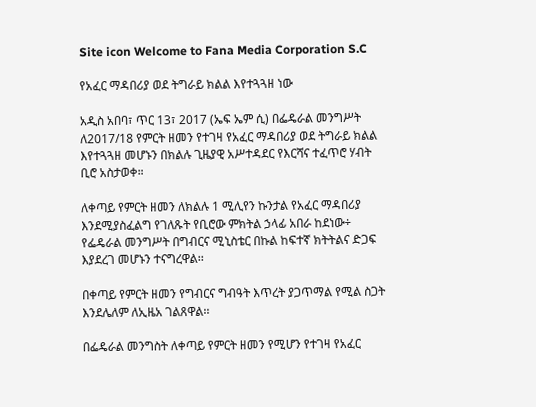Site icon Welcome to Fana Media Corporation S.C

የአፈር ማዳበሪያ ወደ ትግራይ ክልል እየተጓጓዘ ነው

አዲስ አበባ፣ ጥር 13፣ 2017 (ኤፍ ኤም ሲ) በፌዴራል መንግሥት ለ2017/18 የምርት ዘመን የተገዛ የአፈር ማዳበሪያ ወደ ትግራይ ክልል እየተጓጓዘ መሆኑን በክልሉ ጊዜያዊ አሥተዳደር የእርሻና ተፈጥሮ ሃብት ቢሮ አስታወቀ።

ለቀጣይ የምርት ዘመን ለክልሉ 1 ሚሊየን ኩንታል የአፈር ማዳበሪያ እንደሚያስፈልግ የገለጹት የቢሮው ምክትል ኃላፊ አበራ ከደነው÷ የፌዴራል መንግሥት በግብርና ሚኒስቴር በኩል ከፍተኛ ክትትልና ድጋፍ እያደረገ መሆኑን ተናግረዋል፡፡

በቀጣይ የምርት ዘመን የግብርና ግብዓት እጥረት ያጋጥማል የሚል ስጋት እንደሌለም ለኢዜአ ገልጸዋል፡፡

በፌዴራል መንግስት ለቀጣይ የምርት ዘመን የሚሆን የተገዛ የአፈር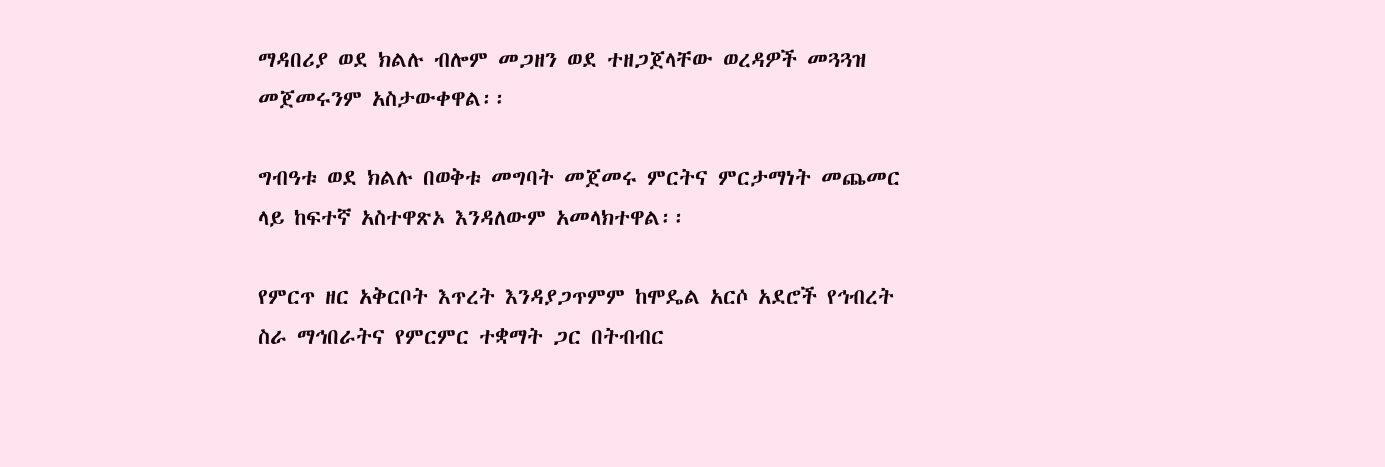ማዳበሪያ ወደ ክልሉ ብሎም መጋዘን ወደ ተዘጋጀላቸው ወረዳዎች መጓጓዝ መጀመሩንም አስታውቀዋል፡፡

ግብዓቱ ወደ ክልሉ በወቅቱ መግባት መጀመሩ ምርትና ምርታማነት መጨመር ላይ ከፍተኛ አስተዋጽኦ እንዳለውም አመላክተዋል፡፡

የምርጥ ዘር አቅርቦት እጥረት እንዳያጋጥምም ከሞዴል አርሶ አደሮች የኅብረት ስራ ማኅበራትና የምርምር ተቋማት ጋር በትብብር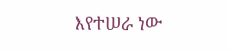እየተሠራ ነው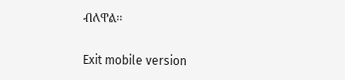ብለዋል፡፡

Exit mobile version